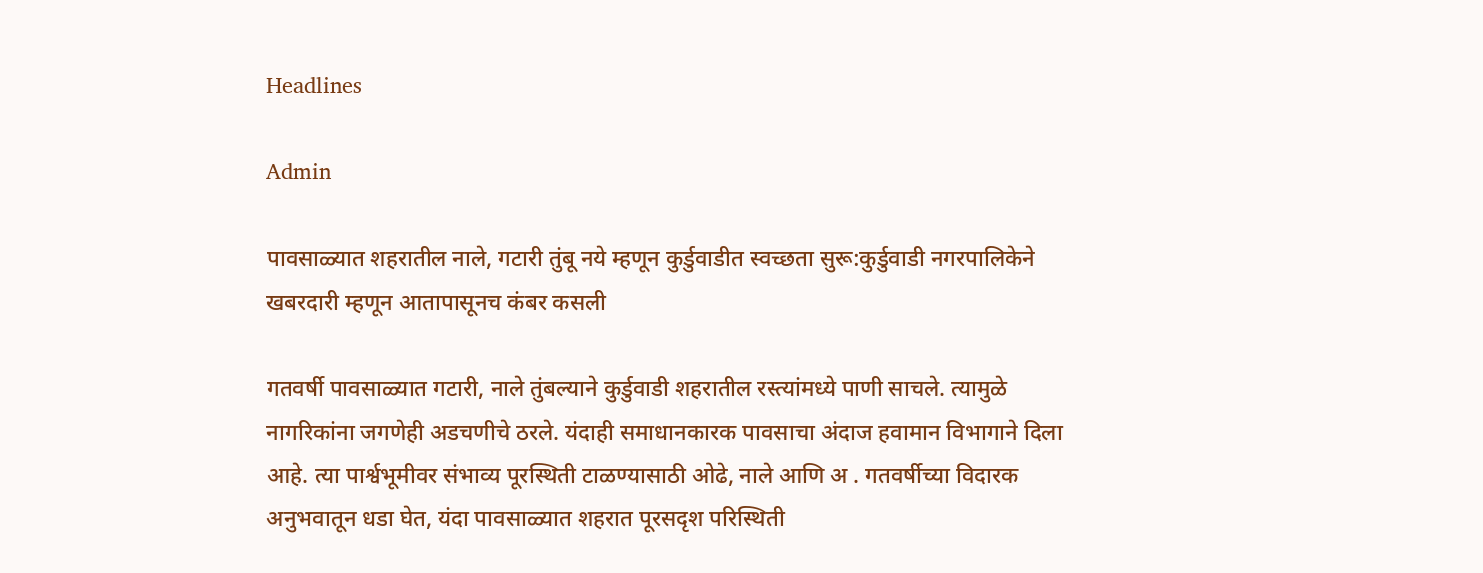Headlines

Admin

पावसाळ्यात शहरातील नाले, गटारी तुंबू नये म्हणून कुर्डुवाडीत स्वच्छता सुरू:कुर्डुवाडी नगरपालिकेने खबरदारी म्हणून आतापासूनच कंबर कसली

गतवर्षी पावसाळ्यात गटारी, नाले तुंबल्याने कुर्डुवाडी शहरातील रस्त्यांमध्ये पाणी साचले. त्यामुळे नागरिकांना जगणेही अडचणीचे ठरले. यंदाही समाधानकारक पावसाचा अंदाज हवामान विभागाने दिला आहे. त्या पार्श्वभूमीवर संभाव्य पूरस्थिती टाळण्यासाठी ओढे, नाले आणि अ . गतवर्षीच्या विदारक अनुभवातून धडा घेत, यंदा पावसाळ्यात शहरात पूरसदृश परिस्थिती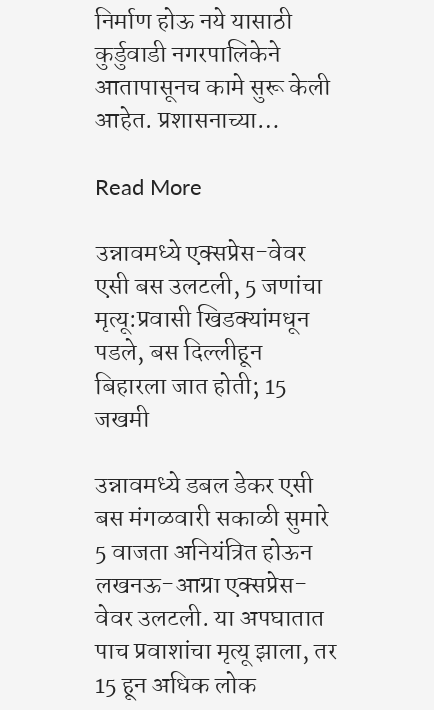निर्माण होऊ नये यासाठी कुर्डुवाडी नगरपालिकेने आतापासूनच कामे सुरू केली आहेत. प्रशासनाच्या…

Read More

उन्नावमध्ये एक्सप्रेस-वेवर एसी बस उलटली, 5 जणांचा मृत्यू:प्रवासी खिडक्यांमधून पडले, बस दिल्लीहून बिहारला जात होती; 15 जखमी

उन्नावमध्ये डबल डेकर एसी बस मंगळवारी सकाळी सुमारे 5 वाजता अनियंत्रित होऊन लखनऊ-आग्रा एक्सप्रेस-वेवर उलटली. या अपघातात पाच प्रवाशांचा मृत्यू झाला, तर 15 हून अधिक लोक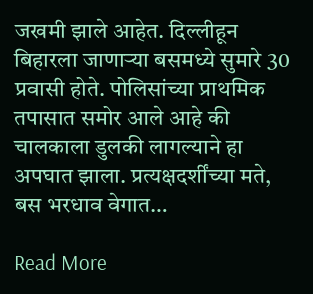जखमी झाले आहेत. दिल्लीहून बिहारला जाणाऱ्या बसमध्ये सुमारे 30 प्रवासी होते. पोलिसांच्या प्राथमिक तपासात समोर आले आहे की चालकाला डुलकी लागल्याने हा अपघात झाला. प्रत्यक्षदर्शींच्या मते, बस भरधाव वेगात…

Read More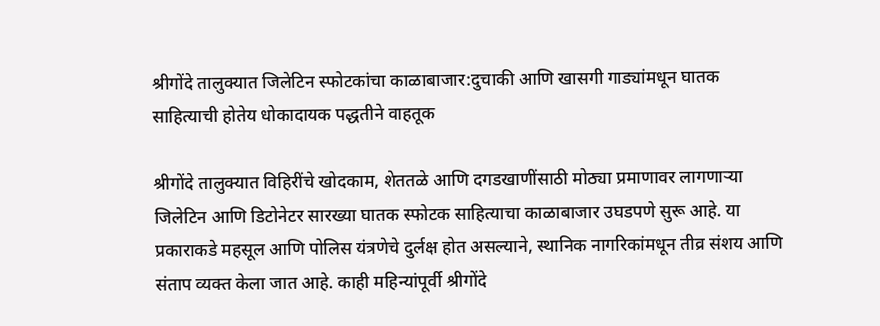श्रीगोंदे तालुक्यात जिलेटिन स्फोटकांचा काळाबाजार:दुचाकी आणि खासगी गाड्यांमधून घातक साहित्याची होतेय धोकादायक पद्धतीने वाहतूक

श्रीगोंदे तालुक्यात विहिरींचे खोदकाम, शेततळे आणि दगडखाणींसाठी मोठ्या प्रमाणावर लागणाऱ्या जिलेटिन आणि डिटोनेटर सारख्या घातक स्फोटक साहित्याचा काळाबाजार उघडपणे सुरू आहे. या प्रकाराकडे महसूल आणि पोलिस यंत्रणेचे दुर्लक्ष होत असल्याने, स्थानिक नागरिकांमधून तीव्र संशय आणि संताप व्यक्त केला जात आहे. काही महिन्यांपूर्वी श्रीगोंदे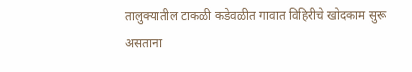तालुक्यातील टाकळी कडेवळीत गावात विहिरीचे खोदकाम सुरू असताना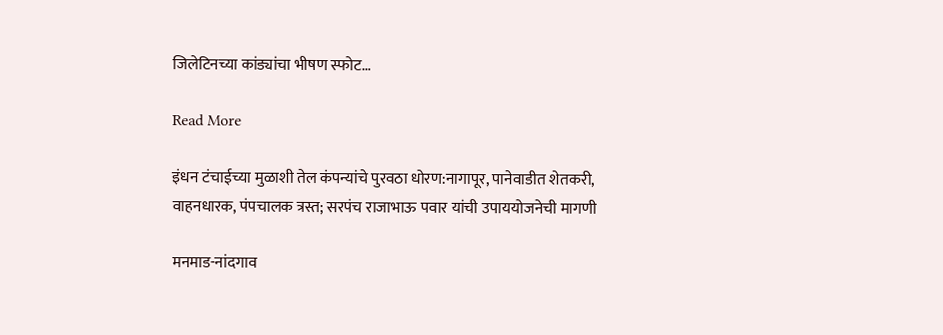जिलेटिनच्या कांड्यांचा भीषण स्फोट…

Read More

इंधन टंचाईच्या मुळाशी तेल कंपन्यांचे पुरवठा धोरण:नागापूर, पानेवाडीत शेतकरी, वाहनधारक, पंपचालक त्रस्त; सरपंच राजाभाऊ पवार यांची उपाययोजनेची मागणी

मनमाड-नांदगाव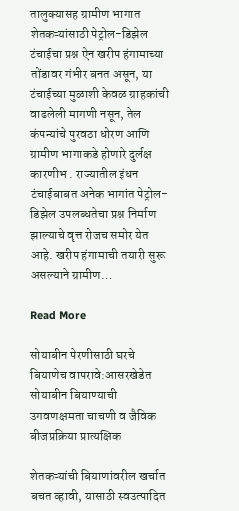तालुक्यासह ग्रामीण भागात शेतकऱ्यांसाठी पेट्रोल-डिझेल टंचाईचा प्रश्न ऐन खरीप हंगामाच्या तोंडावर गंभीर बनत असून, या टंचाईच्या मुळाशी केवळ ग्राहकांची वाढलेली मागणी नसून, तेल कंपन्यांचे पुरवठा धोरण आणि ग्रामीण भागाकडे होणारे दुर्लक्ष कारणीभ . राज्यातील इंधन टंचाईबाबत अनेक भागांत पेट्रोल-डिझेल उपलब्धतेचा प्रश्न निर्माण झाल्याचे वृत्त रोजच समोर येत आहे. खरीप हंगामाची तयारी सुरू असल्याने ग्रामीण…

Read More

सोयाबीन पेरणीसाठी घरचे बियाणेच वापरावे:आसरखेडेत सोयाबीन बियाण्याची उगवणक्षमता चाचणी व जैविक बीजप्रक्रिया प्रात्यक्षिक

शेतकऱ्यांची बियाणांवरील खर्चात बचत व्हावी, यासाठी स्वउत्पादित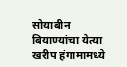सोयाबीन बियाण्यांचा येत्या खरीप हंगामामध्ये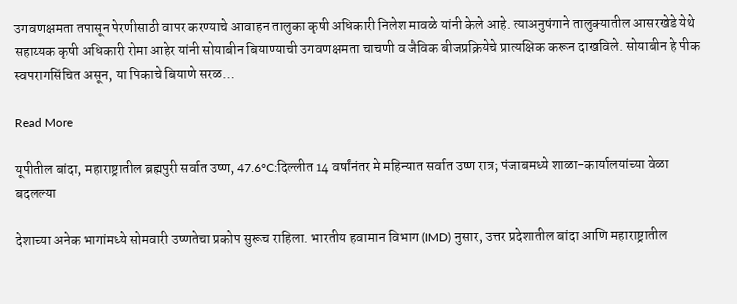उगवणक्षमता तपासून पेरणीसाठी वापर करण्याचे आवाहन तालुका कृषी अधिकारी निलेश मावळे यांनी केले आहे. त्याअनुषंगाने तालुक्यातील आसरखेडे येथे सहाय्यक कृषी अधिकारी रोमा आहेर यांनी सोयाबीन बियाण्याची उगवणक्षमता चाचणी व जैविक बीजप्रक्रियेचे प्रात्यक्षिक करून दाखविले. सोयाबीन हे पीक स्वपरागसिंचित असून, या पिकाचे बियाणे सरळ…

Read More

यूपीतील बांदा, महाराष्ट्रातील ब्रह्मपुरी सर्वात उष्ण, 47.6°C:दिल्लीत 14 वर्षांनंतर मे महिन्यात सर्वात उष्ण रात्र; पंजाबमध्ये शाळा-कार्यालयांच्या वेळा बदलल्या

देशाच्या अनेक भागांमध्ये सोमवारी उष्णतेचा प्रकोप सुरूच राहिला. भारतीय हवामान विभाग (IMD) नुसार, उत्तर प्रदेशातील बांदा आणि महाराष्ट्रातील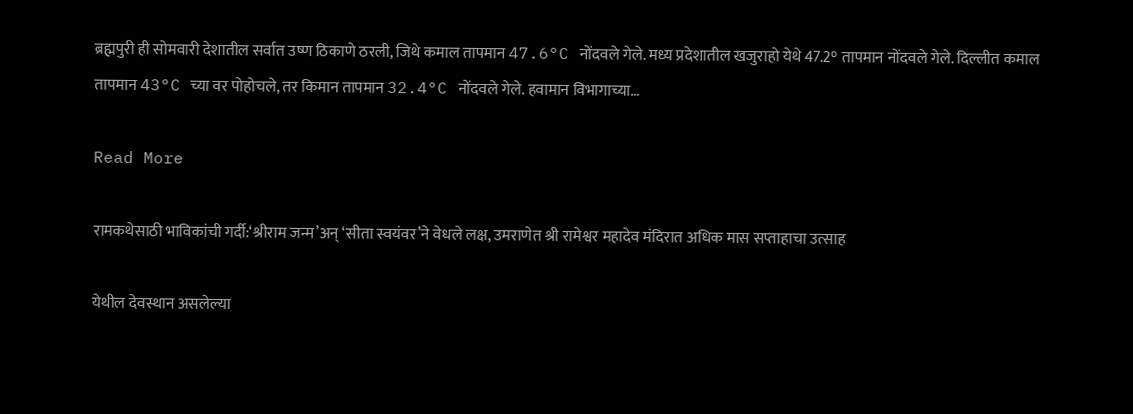ब्रह्मपुरी ही सोमवारी देशातील सर्वात उष्ण ठिकाणे ठरली, जिथे कमाल तापमान 47.6°C नोंदवले गेले. मध्य प्रदेशातील खजुराहो येथे 47.2° तापमान नोंदवले गेले. दिल्लीत कमाल तापमान 43°C च्या वर पोहोचले, तर किमान तापमान 32.4°C नोंदवले गेले. हवामान विभागाच्या…

Read More

रामकथेसाठी भाविकांची गर्दी:‘श्रीराम जन्म’अन‌् ‘सीता स्वयंवर’ने वेधले लक्ष, उमराणेत श्री रामेश्वर महादेव मंदिरात अधिक मास सप्ताहाचा उत्साह

येथील देवस्थान असलेल्या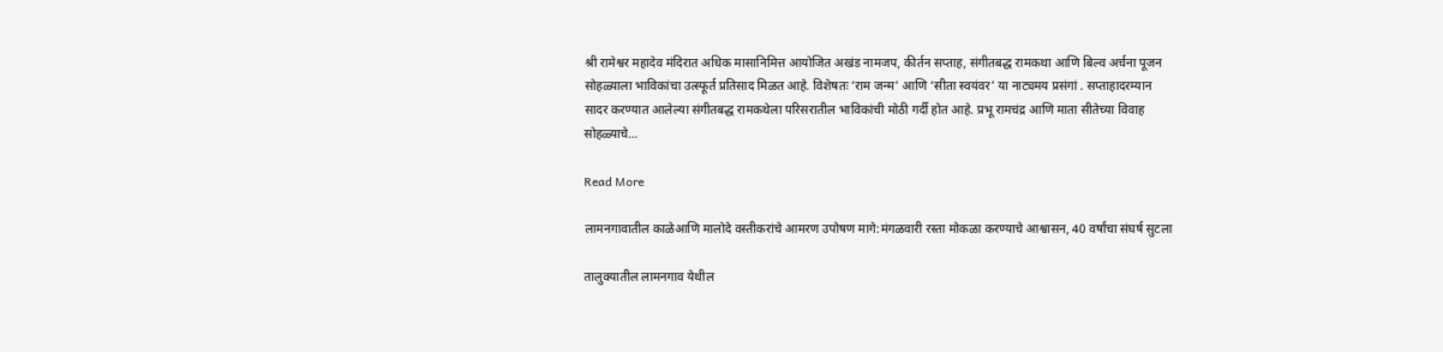श्री रामेश्वर महादेव मंदिरात अधिक मासानिमित्त आयोजित अखंड नामजप, कीर्तन सप्ताह, संगीतबद्ध रामकथा आणि बिल्व अर्चना पूजन सोहळ्याला भाविकांचा उत्स्फूर्त प्रतिसाद मिळत आहे. विशेषतः ‘राम जन्म’ आणि ‘सीता स्वयंवर’ या नाट्यमय प्रसंगां . सप्ताहादरम्यान सादर करण्यात आलेल्या संगीतबद्ध रामकथेला परिसरातील भाविकांची मोठी गर्दी होत आहे. प्रभू रामचंद्र आणि माता सीतेच्या विवाह सोहळ्याचे…

Read More

लामनगावातील काळेआणि मालोदे वस्तीकरांचे आमरण उपोषण मागे:मंगळवारी रस्ता मोकळा करण्याचे आश्वासन, 40 वर्षांचा संघर्ष सुटला

तालुक्यातील लामनगाव येथील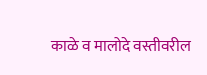काळे व मालोदे वस्तीवरील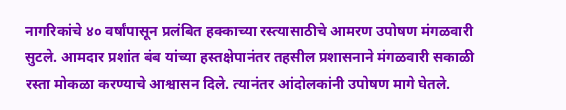नागरिकांचे ४० वर्षांपासून प्रलंबित हक्काच्या रस्त्यासाठीचे आमरण उपोषण मंगळवारी सुटले. आमदार प्रशांत बंब यांच्या हस्तक्षेपानंतर तहसील प्रशासनाने मंगळवारी सकाळी रस्ता मोकळा करण्याचे आश्वासन दिले. त्यानंतर आंदोलकांनी उपोषण मागे घेतले.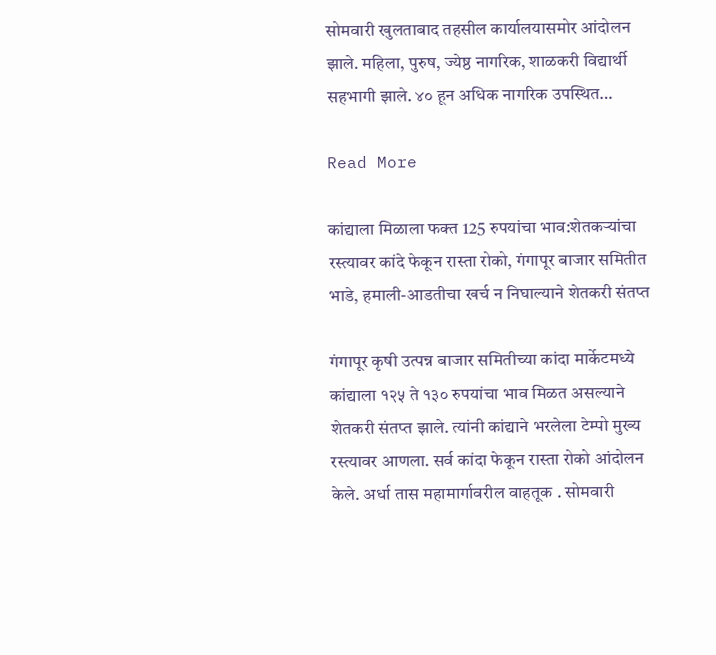सोमवारी खुलताबाद तहसील कार्यालयासमोर आंदोलन झाले. महिला, पुरुष, ज्येष्ठ नागरिक, शाळकरी विद्यार्थी सहभागी झाले. ४० हून अधिक नागरिक उपस्थित…

Read More

कांद्याला मिळाला फक्त 125 रुपयांचा भाव:शेतकऱ्यांचा रस्त्यावर कांदे फेकून रास्ता रोको, गंगापूर बाजार समितीत भाडे, हमाली-आडतीचा खर्च न निघाल्याने शेतकरी संतप्त

गंगापूर कृषी उत्पन्न बाजार समितीच्या कांदा मार्केटमध्ये कांद्याला १२५ ते १३० रुपयांचा भाव मिळत असल्याने शेतकरी संतप्त झाले. त्यांनी कांद्याने भरलेला टेम्पो मुख्य रस्त्यावर आणला. सर्व कांदा फेकून रास्ता रोको आंदोलन केले. अर्धा तास महामार्गावरील वाहतूक . सोमवारी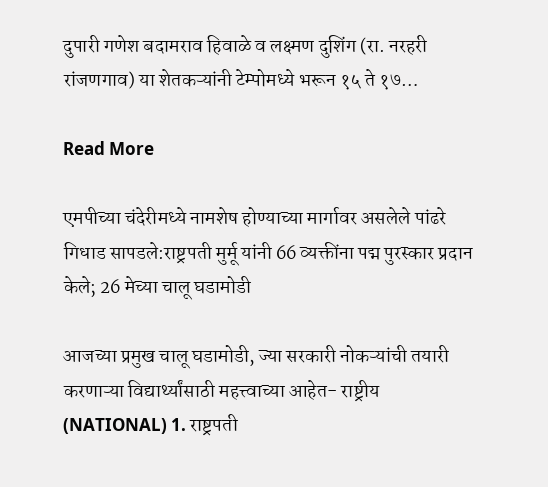दुपारी गणेश बदामराव हिवाळे व लक्ष्मण दुशिंग (रा. नरहरी रांजणगाव) या शेतकऱ्यांनी टेम्पोमध्ये भरून १५ ते १७…

Read More

एमपीच्या चंदेरीमध्ये नामशेष होण्याच्या मार्गावर असलेले पांढरे गिधाड सापडले:राष्ट्रपती मुर्मू यांनी 66 व्यक्तींना पद्म पुरस्कार प्रदान केले; 26 मेच्या चालू घडामोडी

आजच्या प्रमुख चालू घडामोडी, ज्या सरकारी नोकऱ्यांची तयारी करणाऱ्या विद्यार्थ्यांसाठी महत्त्वाच्या आहेत- राष्ट्रीय (NATIONAL) 1. राष्ट्रपती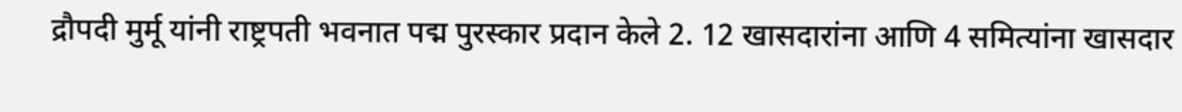द्रौपदी मुर्मू यांनी राष्ट्रपती भवनात पद्म पुरस्कार प्रदान केले 2. 12 खासदारांना आणि 4 समित्यांना खासदार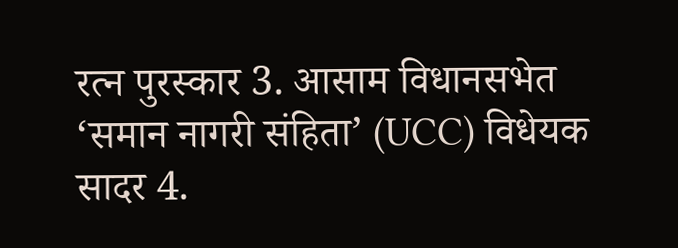रत्न पुरस्कार 3. आसाम विधानसभेत ‘समान नागरी संहिता’ (UCC) विधेयक सादर 4.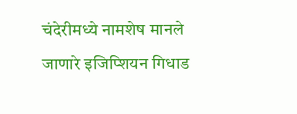चंदेरीमध्ये नामशेष मानले जाणारे इजिप्शियन गिधाड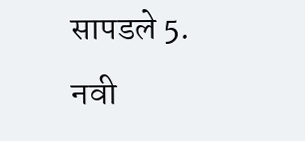सापडले 5. नवी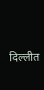दिल्लीत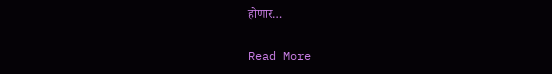होणार…

Read More